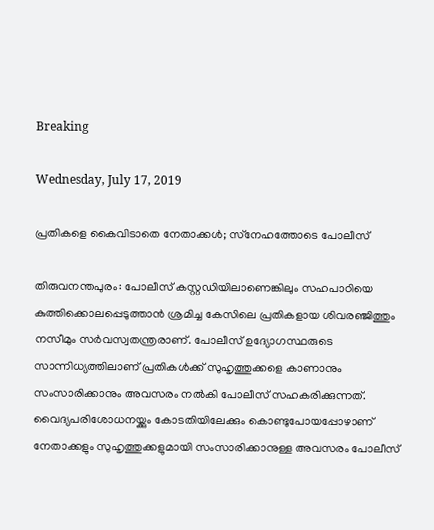Breaking

Wednesday, July 17, 2019

പ്രതികളെ കൈവിടാതെ നേതാക്കൾ; സ്‌നേഹത്തോടെ പോലീസ്

തിരുവനന്തപുരം: പോലീസ് കസ്റ്റഡിയിലാണെങ്കിലും സഹപാഠിയെ കുത്തിക്കൊലപ്പെടുത്താൻ ശ്രമിച്ച കേസിലെ പ്രതികളായ ശിവരഞ്ജിത്തും നസീമും സർവസ്വതന്ത്രരാണ്. പോലീസ് ഉദ്യോഗസ്ഥരുടെ സാന്നിധ്യത്തിലാണ് പ്രതികൾക്ക് സുഹൃത്തുക്കളെ കാണാനും സംസാരിക്കാനും അവസരം നൽകി പോലീസ് സഹകരിക്കുന്നത്. വൈദ്യപരിശോധനയ്ക്കും കോടതിയിലേക്കും കൊണ്ടുപോയപ്പോഴാണ് നേതാക്കളും സുഹൃത്തുക്കളുമായി സംസാരിക്കാനുള്ള അവസരം പോലീസ്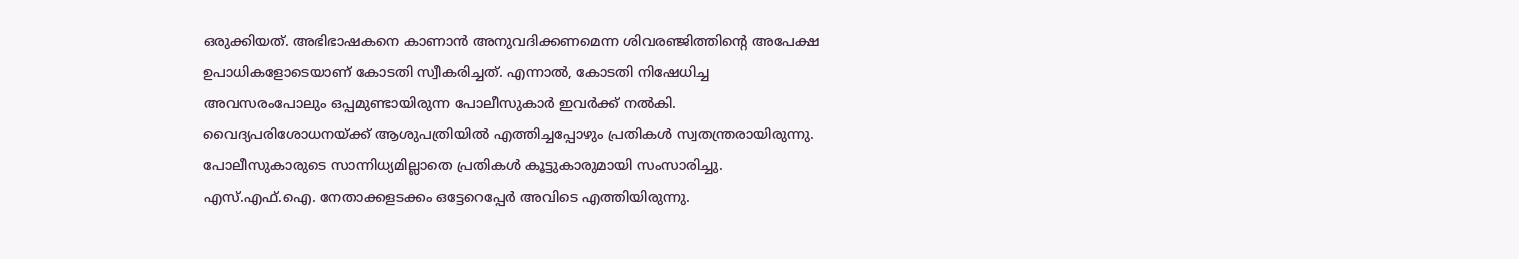ഒരുക്കിയത്. അഭിഭാഷകനെ കാണാൻ അനുവദിക്കണമെന്ന ശിവരഞ്ജിത്തിന്റെ അപേക്ഷ ഉപാധികളോടെയാണ് കോടതി സ്വീകരിച്ചത്. എന്നാൽ, കോടതി നിഷേധിച്ച അവസരംപോലും ഒപ്പമുണ്ടായിരുന്ന പോലീസുകാർ ഇവർക്ക് നൽകി. വൈദ്യപരിശോധനയ്ക്ക് ആശുപത്രിയിൽ എത്തിച്ചപ്പോഴും പ്രതികൾ സ്വതന്ത്രരായിരുന്നു. പോലീസുകാരുടെ സാന്നിധ്യമില്ലാതെ പ്രതികൾ കൂട്ടുകാരുമായി സംസാരിച്ചു. എസ്.എഫ്.ഐ. നേതാക്കളടക്കം ഒട്ടേറെപ്പേർ അവിടെ എത്തിയിരുന്നു.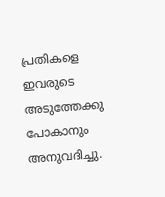പ്രതികളെ ഇവരുടെ അടുത്തേക്കു പോകാനും അനുവദിച്ചു.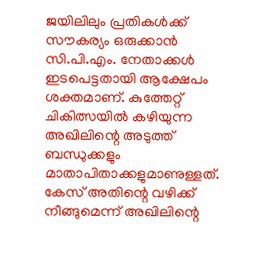ജയിലിലും പ്രതികൾക്ക് സൗകര്യം ഒരുക്കാൻ സി.പി.എം. നേതാക്കൾ ഇടപെട്ടതായി ആക്ഷേപം ശക്തമാണ്. കുത്തേറ്റ് ചികിത്സയിൽ കഴിയുന്ന അഖിലിന്റെ അടുത്ത് ബന്ധുക്കളും മാതാപിതാക്കളുമാണുള്ളത്. കേസ് അതിന്റെ വഴിക്ക് നീങ്ങുമെന്ന് അഖിലിന്റെ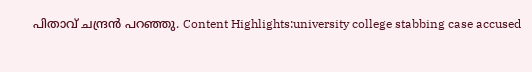പിതാവ് ചന്ദ്രൻ പറഞ്ഞു. Content Highlights:university college stabbing case accused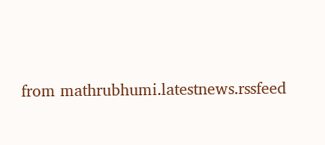from mathrubhumi.latestnews.rssfeed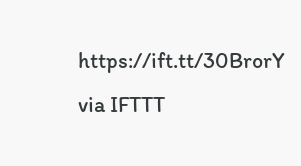https://ift.tt/30BrorY
via IFTTT